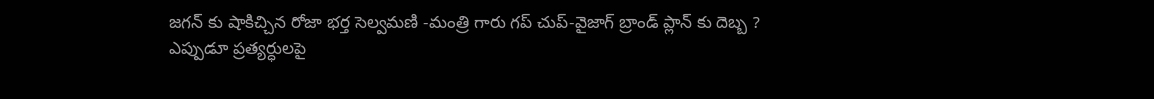జగన్ కు షాకిచ్చిన రోజా భర్త సెల్వమణి -మంత్రి గారు గప్ చుప్-వైజాగ్ బ్రాండ్ ప్లాన్ కు దెబ్బ ?
ఎప్పుడూ ప్రత్యర్ధులపై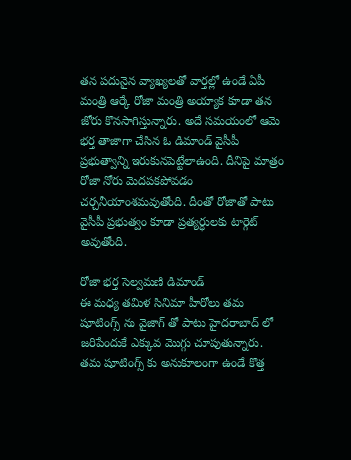తన పదునైన వ్యాఖ్యలతో వార్తల్లో ఉండే ఏపీ మంత్రి ఆర్కే రోజా మంత్రి అయ్యాక కూడా తన జోరు కొనసాగిస్తున్నారు. అదే సమయంలో ఆమె భర్త తాజాగా చేసిన ఓ డిమాండ్ వైసీపీ ప్రభుత్వాన్ని ఇరుకునపెట్టేలాఉంది. దీనిపై మాత్రం రోజా నోరు మెదపకపోవడం చర్చనీయాంశమవుతోంది. దీంతో రోజాతో పాటు వైసీపీ ప్రభుత్వం కూడా ప్రత్యర్ధులకు టార్గెట్ అవుతోంది.

రోజా భర్త సెల్వమణి డిమాండ్
ఈ మధ్య తమిళ సినిమా హీరోలు తమ షూటింగ్స్ ను వైజాగ్ తో పాటు హైదరాబాద్ లో జరిపేందుకే ఎక్కువ మొగ్గు చూపుతున్నారు. తమ షూటింగ్స్ కు అనుకూలంగా ఉండే కొత్త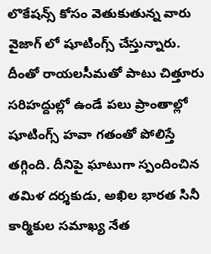లొకేషన్స్ కోసం వెతుకుతున్న వారు వైజాగ్ లో షూటింగ్స్ చేస్తున్నారు. దీంతో రాయలసీమతో పాటు చిత్తూరు సరిహద్దుల్లో ఉండే పలు ప్రాంతాల్లో షూటింగ్స్ హవా గతంతో పోలిస్తే తగ్గింది. దీనిపై ఘాటుగా స్పందించిన తమిళ దర్శకుడు, అఖిల భారత సినీ కార్మికుల సమాఖ్య నేత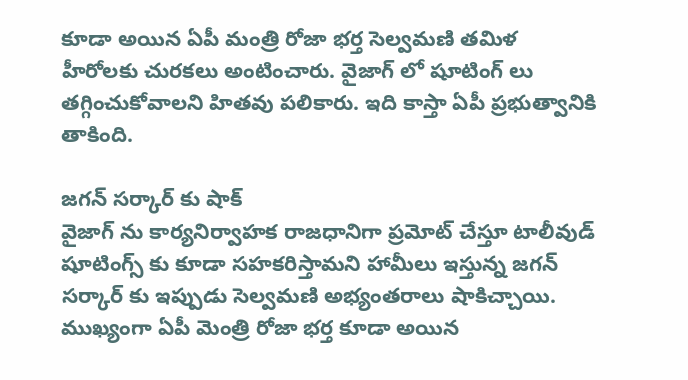కూడా అయిన ఏపీ మంత్రి రోజా భర్త సెల్వమణి తమిళ హీరోలకు చురకలు అంటించారు. వైజాగ్ లో షూటింగ్ లు తగ్గించుకోవాలని హితవు పలికారు. ఇది కాస్తా ఏపీ ప్రభుత్వానికి తాకింది.

జగన్ సర్కార్ కు షాక్
వైజాగ్ ను కార్యనిర్వాహక రాజధానిగా ప్రమోట్ చేస్తూ టాలీవుడ్ షూటింగ్స్ కు కూడా సహకరిస్తామని హామీలు ఇస్తున్న జగన్ సర్కార్ కు ఇప్పుడు సెల్వమణి అభ్యంతరాలు షాకిచ్చాయి. ముఖ్యంగా ఏపీ మెంత్రి రోజా భర్త కూడా అయిన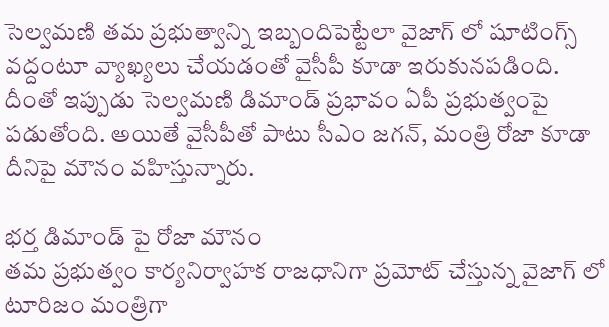సెల్వమణి తమ ప్రభుత్వాన్ని ఇబ్బందిపెట్టేలా వైజాగ్ లో షూటింగ్స్ వద్దంటూ వ్యాఖ్యలు చేయడంతో వైసీపీ కూడా ఇరుకునపడింది. దీంతో ఇప్పుడు సెల్వమణి డిమాండ్ ప్రభావం ఏపీ ప్రభుత్వంపై పడుతోంది. అయితే వైసీపీతో పాటు సీఎం జగన్, మంత్రి రోజా కూడా దీనిపై మౌనం వహిస్తున్నారు.

భర్త డిమాండ్ పై రోజా మౌనం
తమ ప్రభుత్వం కార్యనిర్వాహక రాజధానిగా ప్రమోట్ చేస్తున్న వైజాగ్ లో టూరిజం మంత్రిగా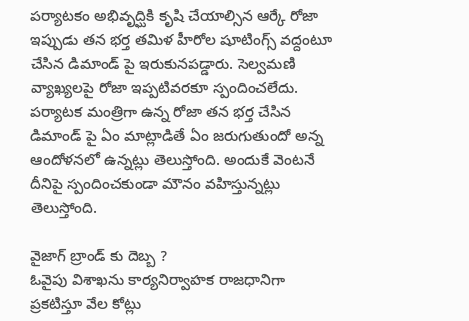పర్యాటకం అభివృద్ఘికి కృషి చేయాల్సిన ఆర్కే రోజా ఇప్పుడు తన భర్త తమిళ హీరోల షూటింగ్స్ వద్దంటూ చేసిన డిమాండ్ పై ఇరుకునపడ్డారు. సెల్వమణి వ్యాఖ్యలపై రోజా ఇప్పటివరకూ స్పందించలేదు. పర్యాటక మంత్రిగా ఉన్న రోజా తన భర్త చేసిన డిమాండ్ పై ఏం మాట్లాడితే ఏం జరుగుతుందో అన్న ఆందోళనలో ఉన్నట్లు తెలుస్తోంది. అందుకే వెంటనే దీనిపై స్పందించకుండా మౌనం వహిస్తున్నట్లు తెలుస్తోంది.

వైజాగ్ బ్రాండ్ కు దెబ్బ ?
ఓవైపు విశాఖను కార్యనిర్వాహక రాజధానిగా ప్రకటిస్తూ వేల కోట్లు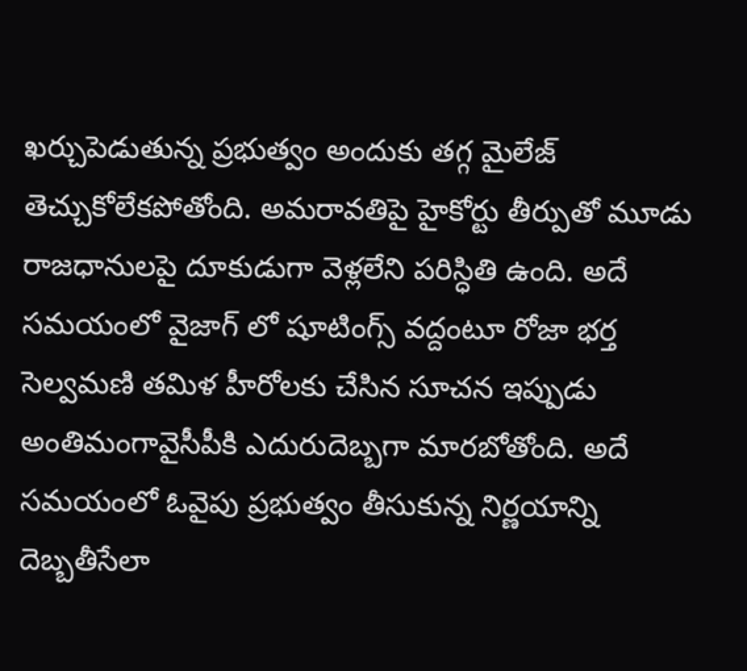ఖర్చుపెడుతున్న ప్రభుత్వం అందుకు తగ్గ మైలేజ్ తెచ్చుకోలేకపోతోంది. అమరావతిపై హైకోర్టు తీర్పుతో మూడు రాజధానులపై దూకుడుగా వెళ్లలేని పరిస్ధితి ఉంది. అదే సమయంలో వైజాగ్ లో షూటింగ్స్ వద్దంటూ రోజా భర్త సెల్వమణి తమిళ హీరోలకు చేసిన సూచన ఇప్పుడు అంతిమంగావైసీపీకి ఎదురుదెబ్బగా మారబోతోంది. అదే సమయంలో ఓవైపు ప్రభుత్వం తీసుకున్న నిర్ణయాన్ని దెబ్బతీసేలా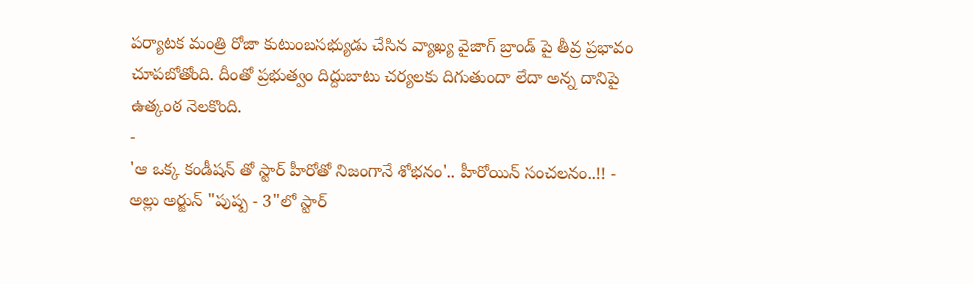పర్యాటక మంత్రి రోజా కుటుంబసభ్యుడు చేసిన వ్యాఖ్య వైజాగ్ బ్రాండ్ పై తీవ్ర ప్రభావం చూపబోతోంది. దీంతో ప్రభుత్వం దిద్దుబాటు చర్యలకు దిగుతుందా లేదా అన్న దానిపై ఉత్కంఠ నెలకొంది.
-
'ఆ ఒక్క కండీషన్ తో స్టార్ హీరోతో నిజంగానే శోభనం'.. హీరోయిన్ సంచలనం..!! -
అల్లు అర్జున్ "పుష్ప - 3"లో స్టార్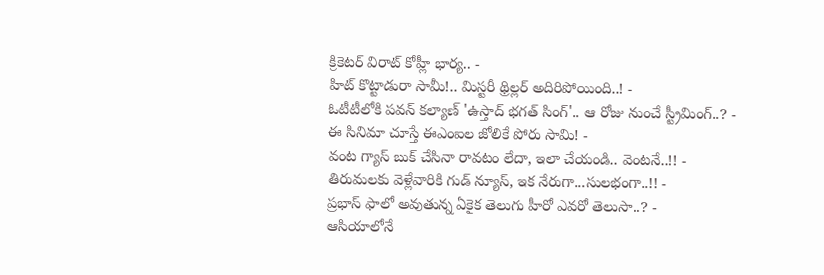క్రికెటర్ విరాట్ కోహ్లీ భార్య.. -
హిట్ కొట్టాడురా సామీ!.. మిస్టరీ థ్రిల్లర్ అదిరిపోయింది..! -
ఓటీటీలోకి పవన్ కల్యాణ్ 'ఉస్తాద్ భగత్ సింగ్'.. ఆ రోజు నుంచే స్ట్రీమింగ్..? -
ఈ సినిమా చూస్తే ఈఎంఐల జోలికే పోరు సామి! -
వంట గ్యాస్ బుక్ చేసినా రావటం లేదా, ఇలా చేయండి.. వెంటనే..!! -
తిరుమలకు వెళ్లేవారికి గుడ్ న్యూస్, ఇక నేరుగా...సులభంగా..!! -
ప్రభాస్ ఫాలో అవుతున్న ఏకైక తెలుగు హీరో ఎవరో తెలుసా..? -
ఆసియాలోనే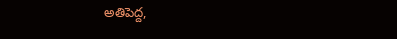అతిపెద్ద,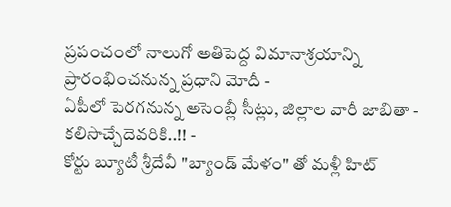ప్రపంచంలో నాలుగో అతిపెద్ద విమానాశ్రయాన్ని ప్రారంభించనున్న ప్రధాని మోదీ -
ఏపీలో పెరగనున్న అసెంబ్లీ సీట్లు, జిల్లాల వారీ జాబితా - కలిసొచ్చేదెవరికి..!! -
కోర్టు బ్యూటీ శ్రీదేవీ "బ్యాండ్ మేళం" తో మళ్లీ హిట్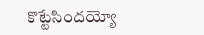కొట్టేసిందయ్యో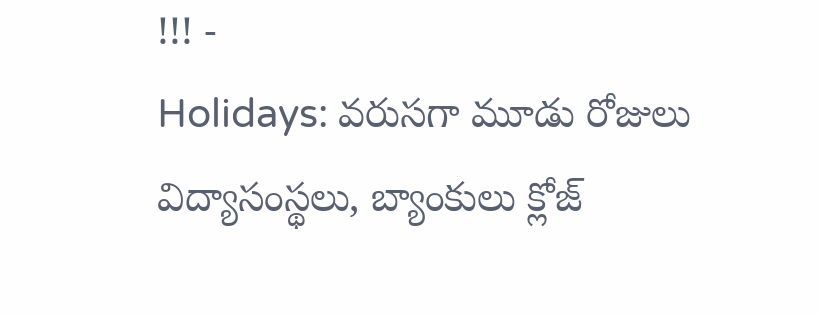!!! -
Holidays: వరుసగా మూడు రోజులు విద్యాసంస్థలు, బ్యాంకులు క్లోజ్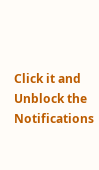Click it and Unblock the Notifications